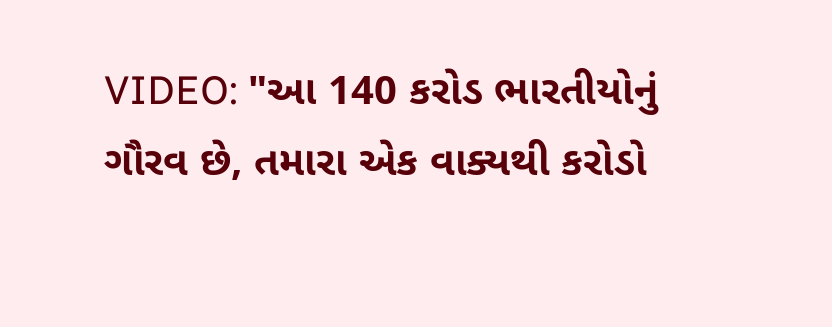VIDEO: "આ 140 કરોડ ભારતીયોનું ગૌરવ છે, તમારા એક વાક્યથી કરોડો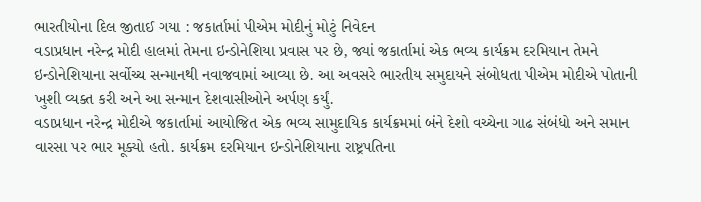ભારતીયોના દિલ જીતાઈ ગયા : જકાર્તામાં પીએમ મોદીનું મોટું નિવેદન
વડાપ્રધાન નરેન્દ્ર મોદી હાલમાં તેમના ઇન્ડોનેશિયા પ્રવાસ પર છે, જ્યાં જકાર્તામાં એક ભવ્ય કાર્યક્રમ દરમિયાન તેમને ઇન્ડોનેશિયાના સર્વોચ્ચ સન્માનથી નવાજવામાં આવ્યા છે. આ અવસરે ભારતીય સમુદાયને સંબોધતા પીએમ મોદીએ પોતાની ખુશી વ્યક્ત કરી અને આ સન્માન દેશવાસીઓને અર્પણ કર્યું.
વડાપ્રધાન નરેન્દ્ર મોદીએ જકાર્તામાં આયોજિત એક ભવ્ય સામુદાયિક કાર્યક્રમમાં બંને દેશો વચ્ચેના ગાઢ સંબંધો અને સમાન વારસા પર ભાર મૂક્યો હતો. કાર્યક્રમ દરમિયાન ઇન્ડોનેશિયાના રાષ્ટ્રપતિના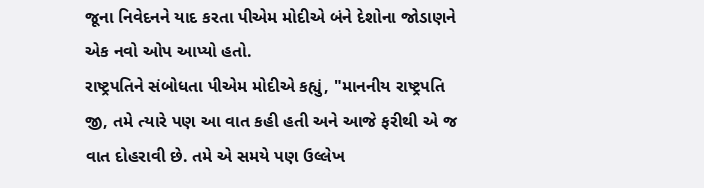જૂના નિવેદનને યાદ કરતા પીએમ મોદીએ બંને દેશોના જોડાણને એક નવો ઓપ આપ્યો હતો.
રાષ્ટ્રપતિને સંબોધતા પીએમ મોદીએ કહ્યું, "માનનીય રાષ્ટ્રપતિ જી, તમે ત્યારે પણ આ વાત કહી હતી અને આજે ફરીથી એ જ વાત દોહરાવી છે. તમે એ સમયે પણ ઉલ્લેખ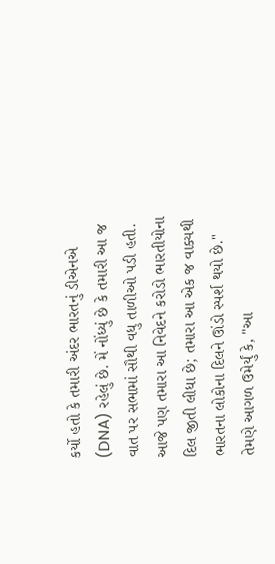કર્યો હતો કે તમારી અંદર ભારતનું ડીએનએ (DNA) રહેલું છે. મેં નોંધ્યું છે કે તમારી આ જ વાત પર સભામાં સૌથી વધુ તાળીઓ પડી હતી. આજે પણ તમારા આ નિવેદને કરોડો ભારતીયોના દિલ જીતી લીધા છે; તમારા આ એક જ વાક્યથી ભારતના લોકોના દિલને ઊંડો સ્પર્શ થયો છે."
તેમણે આગળ ઉમેર્યું કે, "આ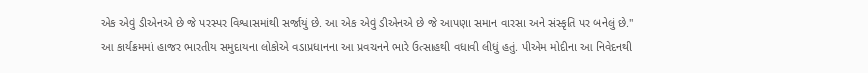એક એવું ડીએનએ છે જે પરસ્પર વિશ્વાસમાંથી સર્જાયું છે. આ એક એવું ડીએનએ છે જે આપણા સમાન વારસા અને સંસ્કૃતિ પર બનેલું છે."
આ કાર્યક્રમમાં હાજર ભારતીય સમુદાયના લોકોએ વડાપ્રધાનના આ પ્રવચનને ભારે ઉત્સાહથી વધાવી લીધું હતું. પીએમ મોદીના આ નિવેદનથી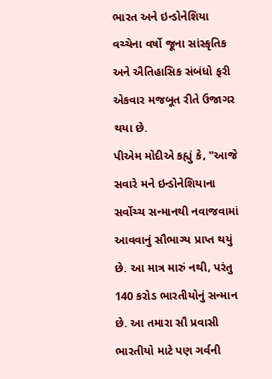ભારત અને ઇન્ડોનેશિયા વચ્ચેના વર્ષો જૂના સાંસ્કૃતિક અને ઐતિહાસિક સંબંધો ફરી એકવાર મજબૂત રીતે ઉજાગર થયા છે.
પીએમ મોદીએ કહ્યું કે, "આજે સવારે મને ઇન્ડોનેશિયાના સર્વોચ્ચ સન્માનથી નવાજવામાં આવવાનું સૌભાગ્ય પ્રાપ્ત થયું છે. આ માત્ર મારું નથી, પરંતુ 140 કરોડ ભારતીયોનું સન્માન છે. આ તમારા સૌ પ્રવાસી ભારતીયો માટે પણ ગર્વની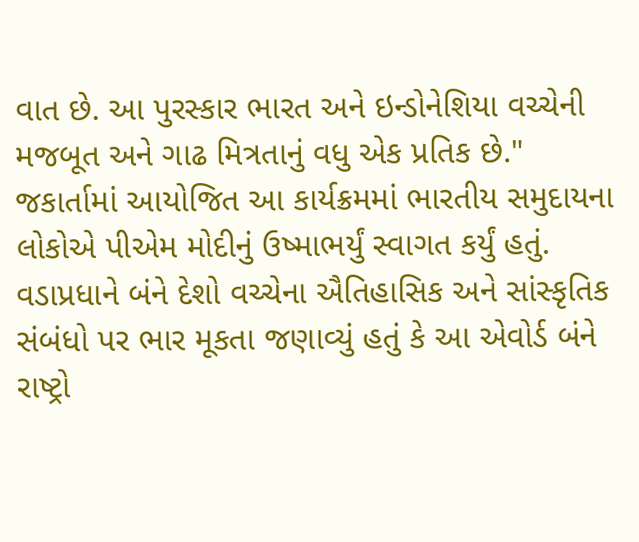વાત છે. આ પુરસ્કાર ભારત અને ઇન્ડોનેશિયા વચ્ચેની મજબૂત અને ગાઢ મિત્રતાનું વધુ એક પ્રતિક છે."
જકાર્તામાં આયોજિત આ કાર્યક્રમમાં ભારતીય સમુદાયના લોકોએ પીએમ મોદીનું ઉષ્માભર્યું સ્વાગત કર્યું હતું. વડાપ્રધાને બંને દેશો વચ્ચેના ઐતિહાસિક અને સાંસ્કૃતિક સંબંધો પર ભાર મૂકતા જણાવ્યું હતું કે આ એવોર્ડ બંને રાષ્ટ્રો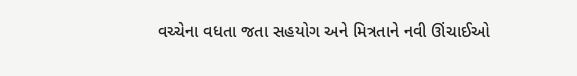વચ્ચેના વધતા જતા સહયોગ અને મિત્રતાને નવી ઊંચાઈઓ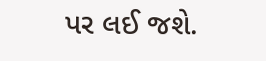પર લઈ જશે.